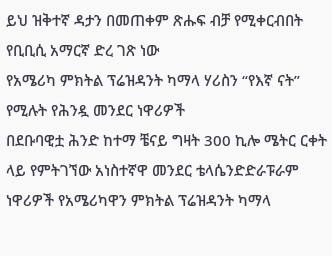ይህ ዝቅተኛ ዳታን በመጠቀም ጽሑፍ ብቻ የሚቀርብበት የቢቢሲ አማርኛ ድረ ገጽ ነው
የአሜሪካ ምክትል ፕሬዝዳንት ካማላ ሃሪስን “የእኛ ናት” የሚሉት የሕንዷ መንደር ነዋሪዎች
በደቡባዊቷ ሕንድ ከተማ ቼናይ ግዛት 300 ኪሎ ሜትር ርቀት ላይ የምትገኘው አነስተኛዋ መንደር ቴላሴንድድራፑራም ነዋሪዎች የአሜሪካዋን ምክትል ፕሬዝዳንት ካማላ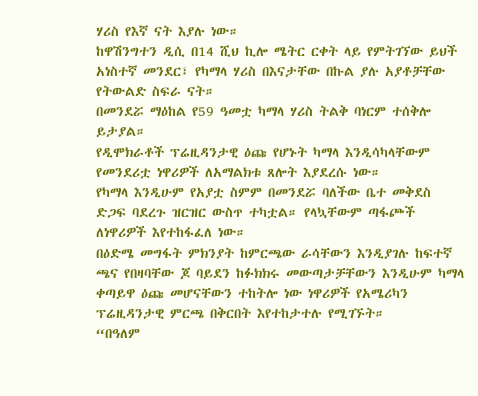ሃሪስ የእኛ ናት እያሉ ነው።
ከዋሽንግተን ዲሲ በ14 ሺህ ኪሎ ሜትር ርቀት ላይ የምትገኘው ይህች አነስተኛ መንደር፣ የካማላ ሃሪስ በእናታቸው በኩል ያሉ አያቶቻቸው የትውልድ ስፍራ ናት።
በመንደሯ ማዕከል የ59 ዓመቷ ካማላ ሃሪስ ትልቅ ባነርም ተሰቅሎ ይታያል።
የዲሞክራቶች ፕሬዚዳንታዊ ዕጩ የሆኑት ካማላ እንዲሳካላቸውም የመንደሪቷ ነዋሪዎች ለአማልክቱ ጸሎት እያደረሱ ነው።
የካማላ እንዲሁም የአያቷ ስምም በመንደሯ ባለችው ቤተ መቅደስ ድጋፍ ባደረጉ ዝርዝር ውስጥ ተካቷል። የላኳቸውም ጣፋጮች ለነዋሪዎች እየተከፋፈለ ነው።
በዕድሜ መግፋት ምክንያት ከምርጫው ራሳቸውን እንዲያገሉ ከፍተኛ ጫና የበዛባቸው ጆ ባይደን ከፉክክሩ መውጣታቻቸውን እንዲሁም ካማላ ቀጣይዋ ዕጩ መሆናቸውን ተከትሎ ነው ነዋሪዎች የአሜሪካን ፕሬዚዳንታዊ ምርጫ በቅርበት እየተከታተሉ የሚገኙት።
“በዓለም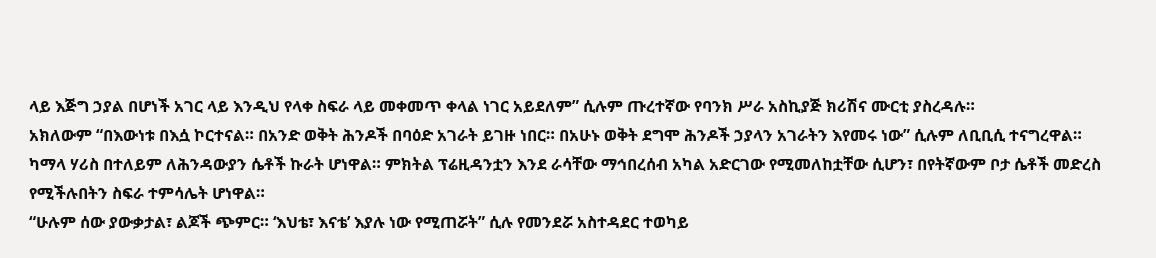ላይ እጅግ ኃያል በሆነች አገር ላይ እንዲህ የላቀ ስፍራ ላይ መቀመጥ ቀላል ነገር አይደለም” ሲሉም ጡረተኛው የባንክ ሥራ አስኪያጅ ክሪሽና ሙርቲ ያስረዳሉ።
አክለውም “በእውነቱ በእሷ ኮርተናል። በአንድ ወቅት ሕንዶች በባዕድ አገራት ይገዙ ነበር። በአሁኑ ወቅት ደግሞ ሕንዶች ኃያላን አገራትን እየመሩ ነው” ሲሉም ለቢቢሲ ተናግረዋል።
ካማላ ሃሪስ በተለይም ለሕንዳውያን ሴቶች ኩራት ሆነዋል። ምክትል ፕሬዚዳንቷን እንደ ራሳቸው ማኅበረሰብ አካል አድርገው የሚመለከቷቸው ሲሆን፣ በየትኛውም ቦታ ሴቶች መድረስ የሚችሉበትን ስፍራ ተምሳሌት ሆነዋል።
“ሁሉም ሰው ያውቃታል፣ ልጆች ጭምር። ‘እህቴ፣ እናቴ’ እያሉ ነው የሚጠሯት” ሲሉ የመንደሯ አስተዳደር ተወካይ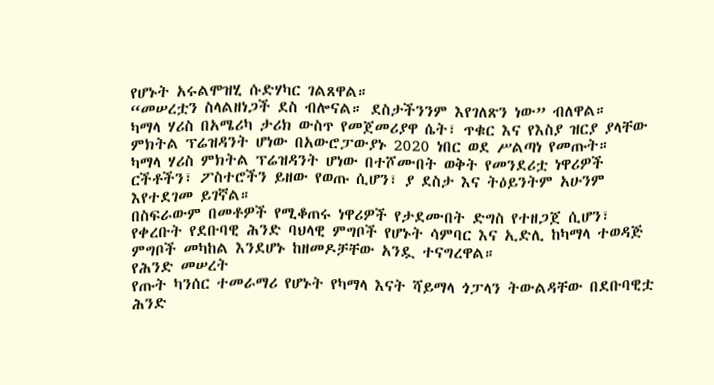የሆኑት አሩልሞዝሂ ሱድሃካር ገልጸዋል።
“መሠረቷን ስላልዘነጋች ደስ ብሎናል። ደስታችንንም እየገለጽን ነው” ብለዋል።
ካማላ ሃሪስ በአሜሪካ ታሪክ ውስጥ የመጀመሪያዋ ሴት፣ ጥቁር እና የእስያ ዝርያ ያላቸው ምክትል ፕሬዝዳንት ሆነው በአውሮፓውያኑ 2020 ነበር ወደ ሥልጣነ የመጡት።
ካማላ ሃሪስ ምክትል ፕሬዝዳንት ሆነው በተሾሙበት ወቅት የመንደሪቷ ነዋሪዎች ርችቶችን፣ ፖስተሮችን ይዘው የወጡ ሲሆን፣ ያ ደስታ እና ትዕይንትም አሁንም እየተደገመ ይገኛል።
በስፍራውም በመቶዎች የሚቆጠሩ ነዋሪዎች የታደሙበት ድግስ የተዘጋጀ ሲሆን፣ የቀረቡት የደቡባዊ ሕንድ ባህላዊ ምግቦች የሆኑት ሳምባር እና ኢድሊ ከካማላ ተወዳጅ ምግቦች መካከል እንደሆኑ ከዘመዶቻቸው አንዷ ተናግረዋል።
የሕንድ መሠረት
የጡት ካንሰር ተመራማሪ የሆኑት የካማላ እናት ሻይማላ ጎፓላን ትውልዳቸው በደቡባዊቷ ሕንድ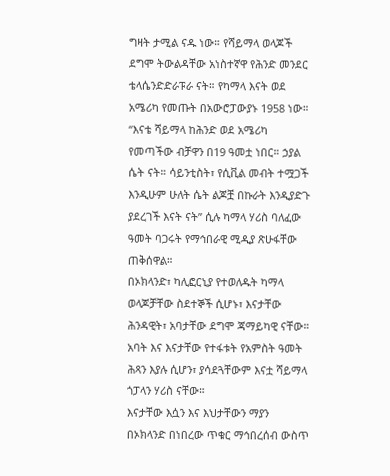ግዛት ታሚል ናዱ ነው። የሻይማላ ወላጆች ደግሞ ትውልዳቸው አነስተኛዋ የሕንድ መንደር ቴላሴንድድራፑራ ናት። የካማላ እናት ወደ አሜሪካ የመጡት በአውሮፓውያኑ 1958 ነው።
“እናቴ ሻይማላ ከሕንድ ወደ አሜሪካ የመጣችው ብቻዋን በ19 ዓመቷ ነበር። ኃያል ሴት ናት። ሳይንቲስት፣ የሲቪል መብት ተሟጋች እንዲሁም ሁለት ሴት ልጆቿ በኩራት እንዲያድጉ ያደረገች እናት ናት” ሲሉ ካማላ ሃሪስ ባለፈው ዓመት ባጋሩት የማኅበራዊ ሚዲያ ጽሁፋቸው ጠቅሰዋል።
በኦክላንድ፣ ካሊፎርኒያ የተወለዱት ካማላ ወላጆቻቸው ስደተኞች ሲሆኑ፣ እናታቸው ሕንዳዊት፣ አባታቸው ደግሞ ጃማይካዊ ናቸው።
አባት እና እናታቸው የተፋቱት የአምስት ዓመት ሕጻን እያሉ ሲሆን፣ ያሳደጓቸውም እናቷ ሻይማላ ጎፓላን ሃሪስ ናቸው።
እናታቸው እሷን እና እህታቸውን ማያን በኦክላንድ በነበረው ጥቁር ማኅበረሰብ ውስጥ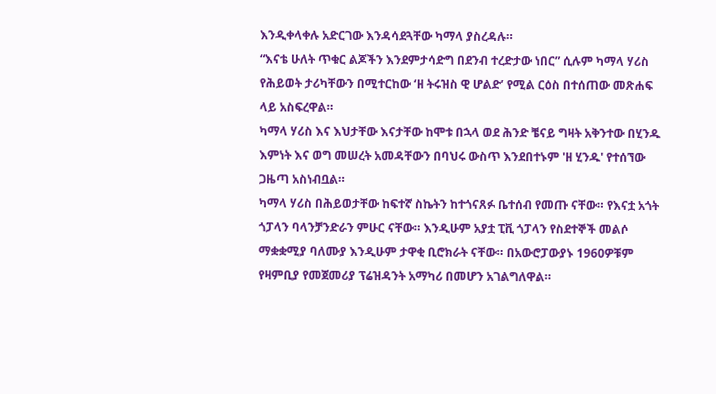እንዲቀላቀሉ አድርገው እንዳሳደጓቸው ካማላ ያስረዳሉ።
“እናቴ ሁለት ጥቁር ልጆችን እንደምታሳድግ በደንብ ተረድታው ነበር” ሲሉም ካማላ ሃሪስ የሕይወት ታሪካቸውን በሚተርከው ‘ዘ ትሩዝስ ዊ ሆልድ’ የሚል ርዕስ በተሰጠው መጽሐፍ ላይ አስፍረዋል።
ካማላ ሃሪስ እና እህታቸው እናታቸው ከሞቱ በኋላ ወደ ሕንድ ቼናይ ግዛት አቅንተው በሂንዱ እምነት እና ወግ መሠረት አመዳቸውን በባህሩ ውስጥ እንደበተኑም 'ዘ ሂንዱ' የተሰኘው ጋዜጣ አስነብቧል።
ካማላ ሃሪስ በሕይወታቸው ከፍተኛ ስኬትን ከተጎናጸፉ ቤተሰብ የመጡ ናቸው። የእናቷ አጎት ጎፓላን ባላንቻንድራን ምሁር ናቸው። እንዲሁም አያቷ ፒቪ ጎፓላን የስደተኞች መልሶ ማቋቋሚያ ባለሙያ እንዲሁም ታዋቂ ቢሮክራት ናቸው። በአውሮፓውያኑ 1960ዎቹም የዛምቢያ የመጀመሪያ ፕሬዝዳንት አማካሪ በመሆን አገልግለዋል።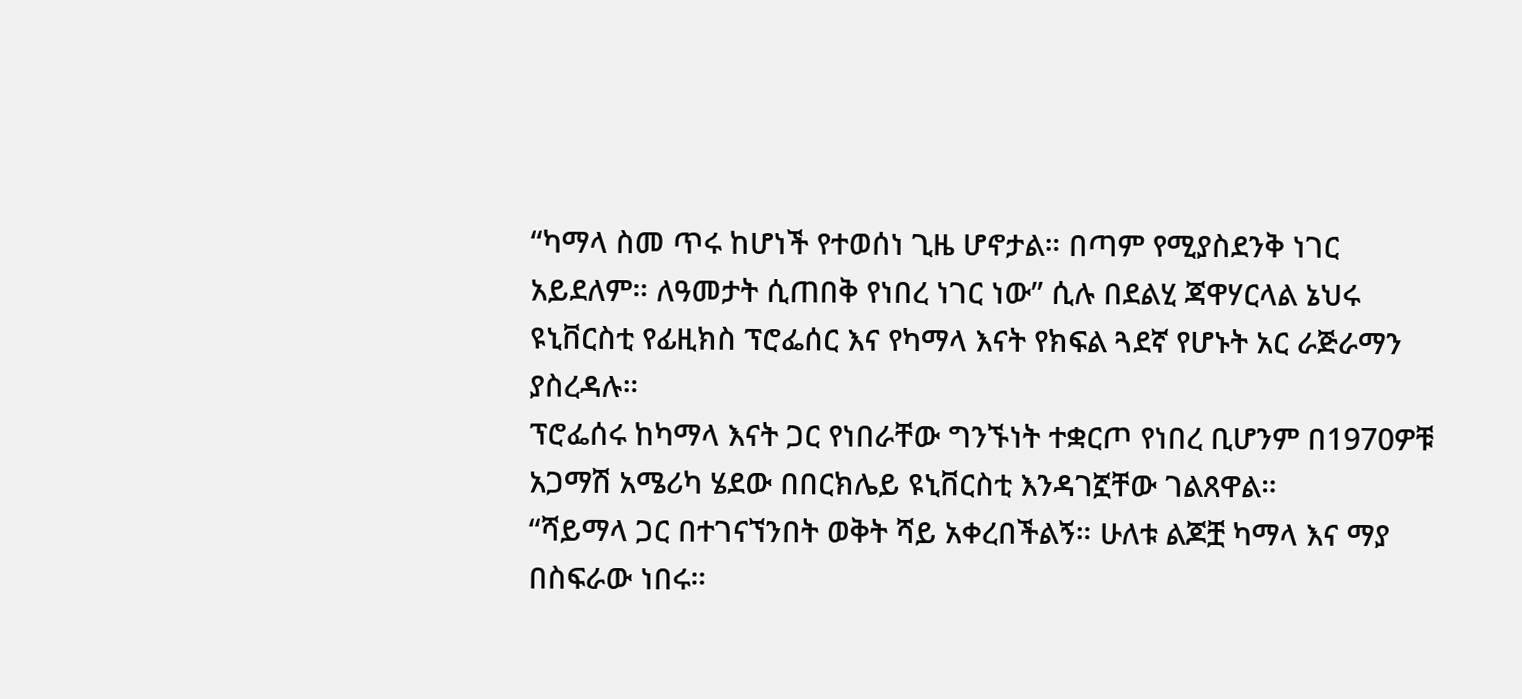“ካማላ ስመ ጥሩ ከሆነች የተወሰነ ጊዜ ሆኖታል። በጣም የሚያስደንቅ ነገር አይደለም። ለዓመታት ሲጠበቅ የነበረ ነገር ነው” ሲሉ በደልሂ ጃዋሃርላል ኔህሩ ዩኒቨርስቲ የፊዚክስ ፕሮፌሰር እና የካማላ እናት የክፍል ጓደኛ የሆኑት አር ራጅራማን ያስረዳሉ።
ፕሮፌሰሩ ከካማላ እናት ጋር የነበራቸው ግንኙነት ተቋርጦ የነበረ ቢሆንም በ1970ዎቹ አጋማሽ አሜሪካ ሄደው በበርክሌይ ዩኒቨርስቲ እንዳገኟቸው ገልጸዋል።
“ሻይማላ ጋር በተገናኘንበት ወቅት ሻይ አቀረበችልኝ። ሁለቱ ልጆቿ ካማላ እና ማያ በስፍራው ነበሩ።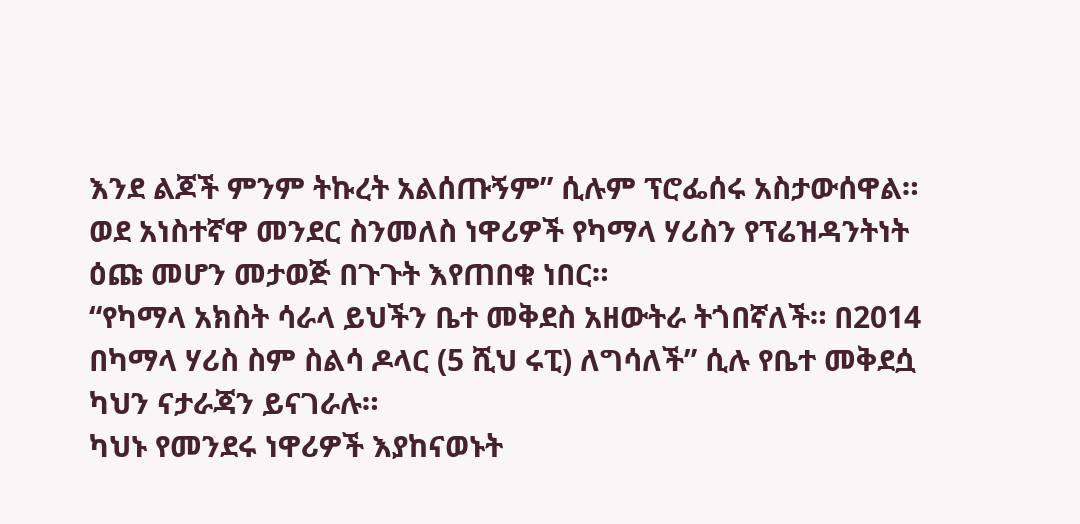እንደ ልጆች ምንም ትኩረት አልሰጡኝም” ሲሉም ፕሮፌሰሩ አስታውሰዋል።
ወደ አነስተኛዋ መንደር ስንመለስ ነዋሪዎች የካማላ ሃሪስን የፕሬዝዳንትነት ዕጩ መሆን መታወጅ በጉጉት እየጠበቁ ነበር።
“የካማላ አክስት ሳራላ ይህችን ቤተ መቅደስ አዘውትራ ትጎበኛለች። በ2014 በካማላ ሃሪስ ስም ስልሳ ዶላር (5 ሺህ ሩፒ) ለግሳለች” ሲሉ የቤተ መቅደሷ ካህን ናታራጃን ይናገራሉ።
ካህኑ የመንደሩ ነዋሪዎች እያከናወኑት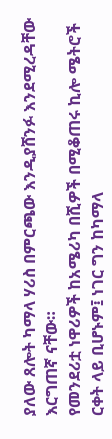ያለው ጸሎት ካማላ ሃሪስ በምርጫው እንዲያሸንፉ እንደሚረዳቸው እርግጠኛ ናቸው።
የመንደሪቷ ነዋሪዎች ከአሜሪካ በሺዎች በሚቆጠሩ ኪሎ ሜትሮች ርቀት ላይ ቢሆኑም፤ ነገር ግን ከካማላ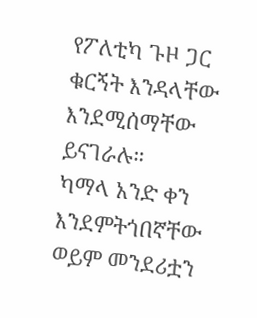የፖለቲካ ጉዞ ጋር ቁርኝት እንዳላቸው እንደሚሰማቸው ይናገራሉ።
ካማላ አንድ ቀን እንደምትጎበኛቸው ወይም መንደሪቷን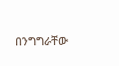በንግግራቸው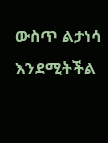ውስጥ ልታነሳ እንደሚትችል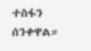ተስፋን ሰንቀዋል።